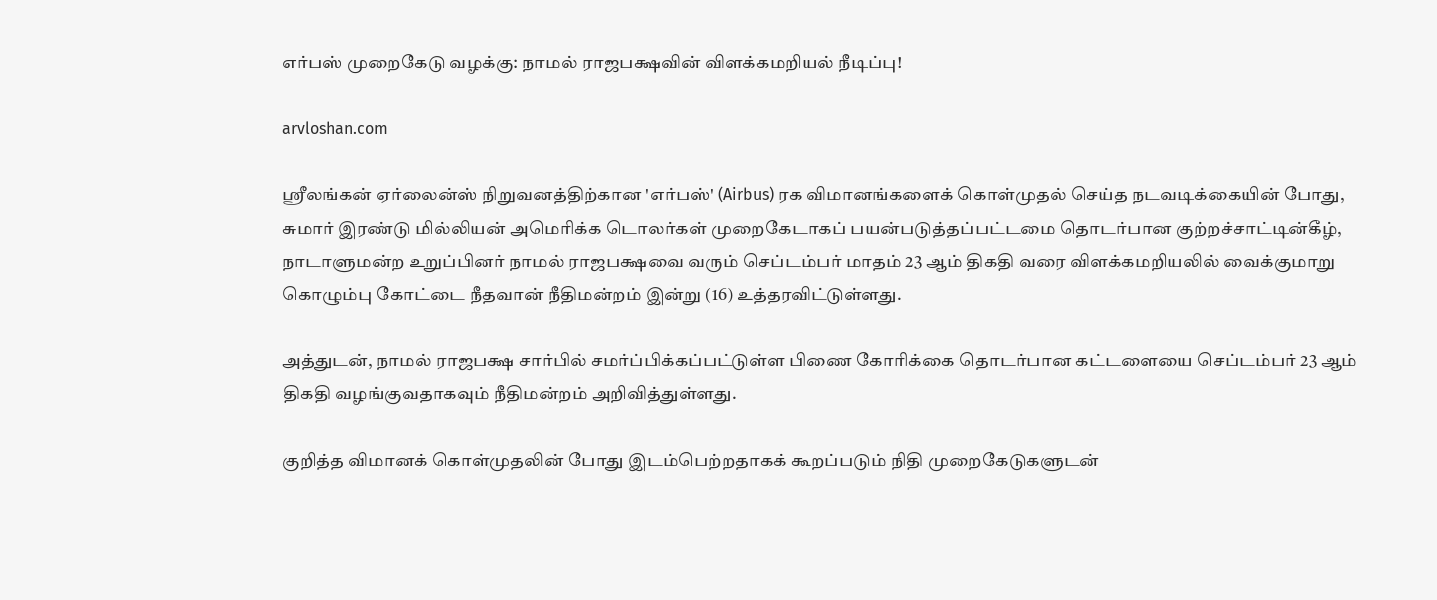எர்பஸ் முறைகேடு வழக்கு: நாமல் ராஜபக்ஷவின் விளக்கமறியல் நீடிப்பு!

arvloshan.com

ஸ்ரீலங்கன் ஏர்லைன்ஸ் நிறுவனத்திற்கான 'எர்பஸ்' (Airbus) ரக விமானங்களைக் கொள்முதல் செய்த நடவடிக்கையின் போது, சுமார் இரண்டு மில்லியன் அமெரிக்க டொலர்கள் முறைகேடாகப் பயன்படுத்தப்பட்டமை தொடர்பான குற்றச்சாட்டின்கீழ், நாடாளுமன்ற உறுப்பினர் நாமல் ராஜபக்ஷவை வரும் செப்டம்பர் மாதம் 23 ஆம் திகதி வரை விளக்கமறியலில் வைக்குமாறு கொழும்பு கோட்டை நீதவான் நீதிமன்றம் இன்று (16) உத்தரவிட்டுள்ளது.

அத்துடன், நாமல் ராஜபக்ஷ சார்பில் சமர்ப்பிக்கப்பட்டுள்ள பிணை கோரிக்கை தொடர்பான கட்டளையை செப்டம்பர் 23 ஆம் திகதி வழங்குவதாகவும் நீதிமன்றம் அறிவித்துள்ளது.

குறித்த விமானக் கொள்முதலின் போது இடம்பெற்றதாகக் கூறப்படும் நிதி முறைகேடுகளுடன்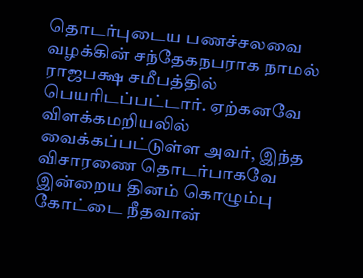தொடர்புடைய பணச்சலவை வழக்கின் சந்தேகநபராக நாமல் ராஜபக்ஷ சமீபத்தில் பெயரிடப்பட்டார். ஏற்கனவே விளக்கமறியலில் வைக்கப்பட்டுள்ள அவர், இந்த விசாரணை தொடர்பாகவே இன்றைய தினம் கொழும்பு கோட்டை நீதவான்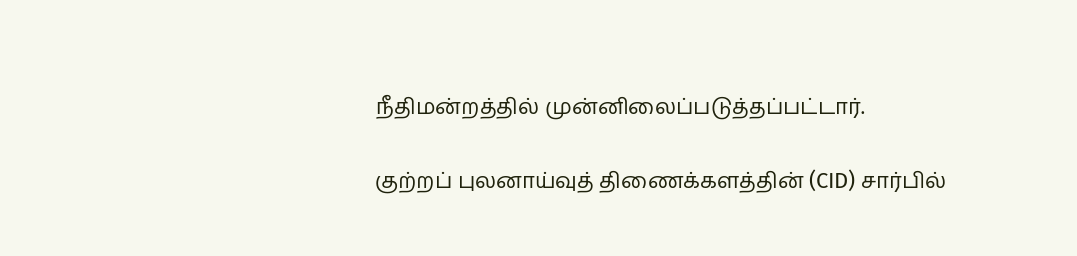நீதிமன்றத்தில் முன்னிலைப்படுத்தப்பட்டார்.

குற்றப் புலனாய்வுத் திணைக்களத்தின் (CID) சார்பில்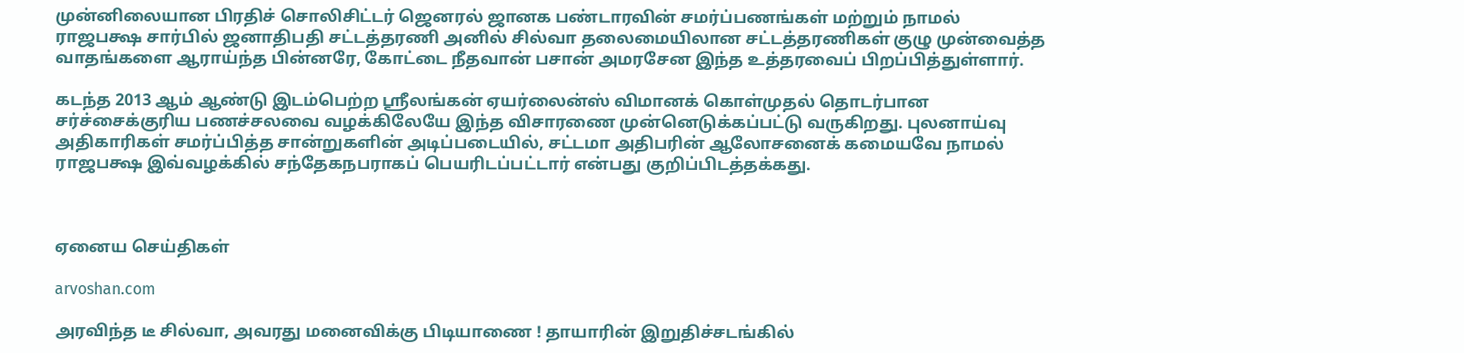முன்னிலையான பிரதிச் சொலிசிட்டர் ஜெனரல் ஜானக பண்டாரவின் சமர்ப்பணங்கள் மற்றும் நாமல் ராஜபக்ஷ சார்பில் ஜனாதிபதி சட்டத்தரணி அனில் சில்வா தலைமையிலான சட்டத்தரணிகள் குழு முன்வைத்த வாதங்களை ஆராய்ந்த பின்னரே, கோட்டை நீதவான் பசான் அமரசேன இந்த உத்தரவைப் பிறப்பித்துள்ளார்.

கடந்த 2013 ஆம் ஆண்டு இடம்பெற்ற ஸ்ரீலங்கன் ஏயர்லைன்ஸ் விமானக் கொள்முதல் தொடர்பான சர்ச்சைக்குரிய பணச்சலவை வழக்கிலேயே இந்த விசாரணை முன்னெடுக்கப்பட்டு வருகிறது. புலனாய்வு அதிகாரிகள் சமர்ப்பித்த சான்றுகளின் அடிப்படையில், சட்டமா அதிபரின் ஆலோசனைக் கமையவே நாமல் ராஜபக்ஷ இவ்வழக்கில் சந்தேகநபராகப் பெயரிடப்பட்டார் என்பது குறிப்பிடத்தக்கது.



ஏனைய செய்திகள்

arvoshan.com

அரவிந்த டீ சில்வா, அவரது மனைவிக்கு பிடியாணை ! தாயாரின் இறுதிச்சடங்கில்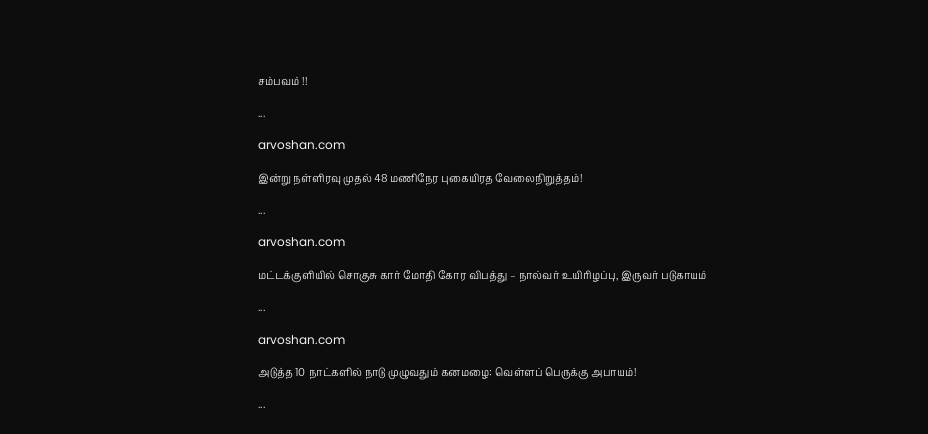சம்பவம் !!

...

arvoshan.com

இன்று நள்ளிரவு முதல் 48 மணிநேர புகையிரத வேலைநிறுத்தம்!

...

arvoshan.com

மட்டக்குளியில் சொகுசு கார் மோதி கோர விபத்து – நால்வர் உயிரிழப்பு, இருவர் படுகாயம்

...

arvoshan.com

அடுத்த 10 நாட்களில் நாடு முழுவதும் கனமழை: வெள்ளப் பெருக்கு அபாயம்!

...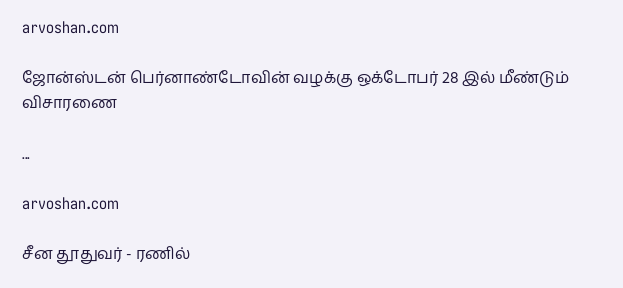arvoshan.com

ஜோன்ஸ்டன் பெர்னாண்டோவின் வழக்கு ஒக்டோபர் 28 இல் மீண்டும் விசாரணை

...

arvoshan.com

சீன தூதுவர் - ரணில்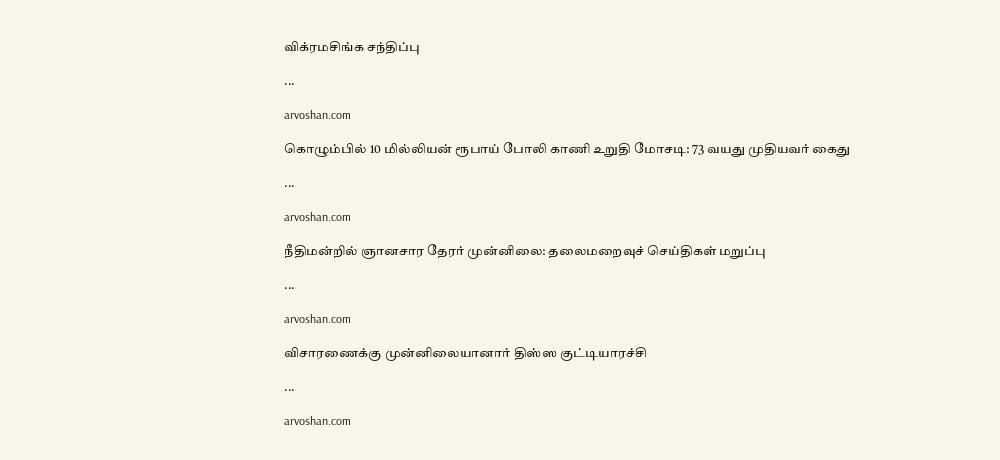விக்ரமசிங்க சந்திப்பு

...

arvoshan.com

கொழும்பில் 10 மில்லியன் ரூபாய் போலி காணி உறுதி மோசடி: 73 வயது முதியவர் கைது

...

arvoshan.com

நீதிமன்றில் ஞானசார தேரர் முன்னிலை: தலைமறைவுச் செய்திகள் மறுப்பு

...

arvoshan.com

விசாரணைக்கு முன்னிலையானார் திஸ்ஸ குட்டியாரச்சி

...

arvoshan.com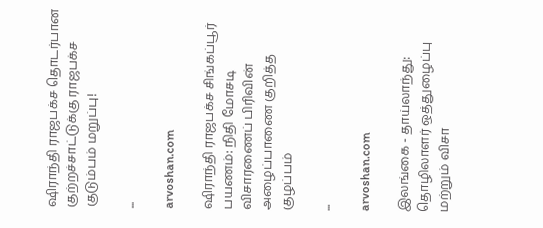ஷிராந்தி ராஜபக்ச தொடர்பான குற்றச்சாட்டுக்கு ராஜபக்ச குடும்பம் மறுப்பு!

...

arvoshan.com

ஷிராந்தி ராஜபக்ச சிங்கப்பூர் பயணம்: நிதி மோசடி விசாரணைப் பிரிவின் அழைப்பாணை குறித்த குழப்பம்

...

arvoshan.com

இலங்கை - தாய்லாந்து: தொழிலாளர் ஒத்துழைப்பு மற்றும் விசா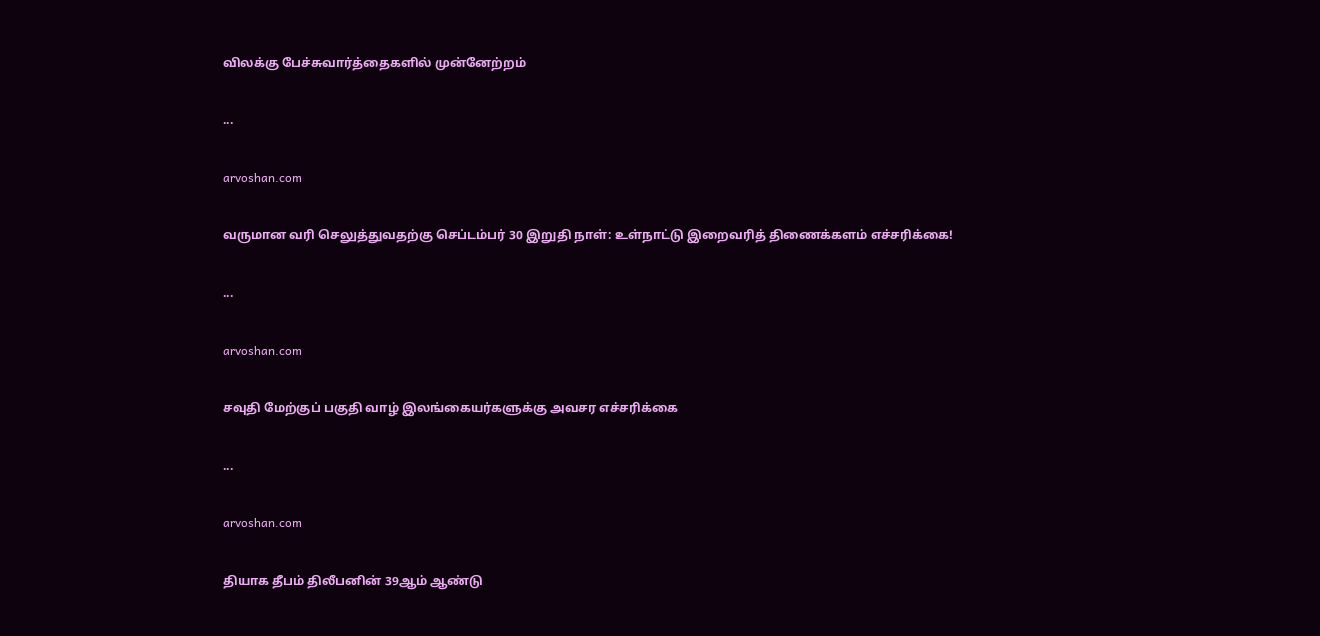விலக்கு பேச்சுவார்த்தைகளில் முன்னேற்றம்

...

arvoshan.com

வருமான வரி செலுத்துவதற்கு செப்டம்பர் 30 இறுதி நாள்: உள்நாட்டு இறைவரித் திணைக்களம் எச்சரிக்கை!

...

arvoshan.com

சவுதி மேற்குப் பகுதி வாழ் இலங்கையர்களுக்கு அவசர எச்சரிக்கை

...

arvoshan.com

தியாக தீபம் திலீபனின் 39ஆம் ஆண்டு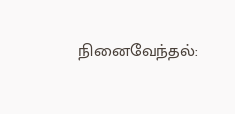நினைவேந்தல்: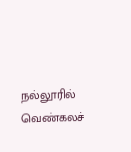நல்லூரில் வெண்கலச்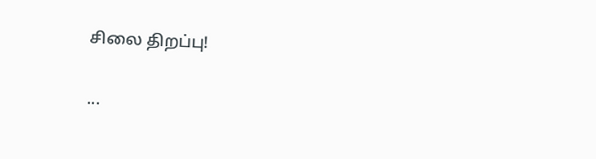சிலை திறப்பு!

...